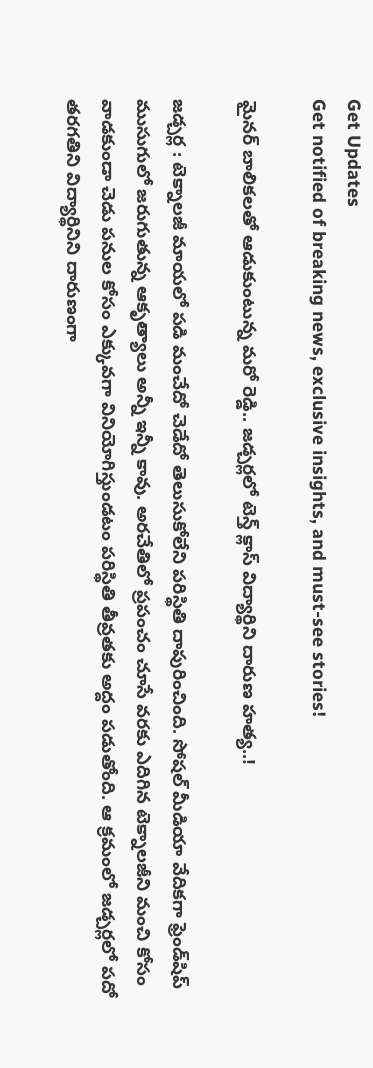Get Updates
Get notified of breaking news, exclusive insights, and must-see stories!

మైనర్ బాలికలతో ఆడుకుంటున్న మరో రెడ్డి.. జడ్చర్లలో టెన్త్ క్లాస్ విద్యార్థిని దారుణ హత్య..!

జడ్చర్ల : టెక్నాలజీ మాయలో పడి మంచేదో చెడేదో తెలుసుకోలేని పరిస్థితి దాపురించింది. సోషల్ మీడియా వేదికగా ఫ్రెండ్‌షిప్ ముసుగులో జరుగుతున్న ఆకృత్యాలు అన్నీ ఇన్నీ కావు. అరచేతిలో ప్రపంచం చూసే వరకు ఎదిగిన టెక్నాలజీని మంచి కోసం వాడకుండా చెడు పనుల కోసం ఎక్కువగా వినియోగిస్తుండటం పరిస్థితి తీవ్రతకు అద్దం పడుతోంది. ఆ క్రమంలో జడ్చర్లలో పదో తరగతిని విద్యార్థినిని దారుణంగా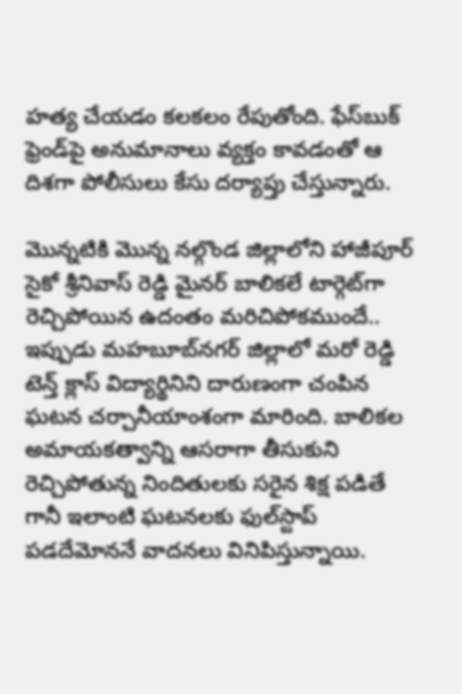హత్య చేయడం కలకలం రేపుతోంది. ఫేస్‌బుక్ ఫ్రెండ్‌పై అనుమానాలు వ్యక్తం కావడంతో ఆ దిశగా పోలీసులు కేసు దర్యాప్తు చేస్తున్నారు.

మొన్నటికి మొన్న నల్గొండ జిల్లాలోని హాజీపూర్ సైకో శ్రీనివాస్ రెడ్డి మైనర్ బాలికలే టార్గెట్‌గా రెచ్చిపోయిన ఉదంతం మరిచిపోకముందే.. ఇప్పుడు మహబూబ్‌నగర్ జిల్లాలో మరో రెడ్డి టెన్త్ క్లాస్ విద్యార్థినిని దారుణంగా చంపిన ఘటన చర్చానీయాంశంగా మారింది. బాలికల అమాయకత్వాన్ని ఆసరాగా తీసుకుని రెచ్చిపోతున్న నిందితులకు సరైన శిక్ష పడితే గానీ ఇలాంటి ఘటనలకు ఫుల్‌స్టాప్ పడదేమోననే వాదనలు వినిపిస్తున్నాయి.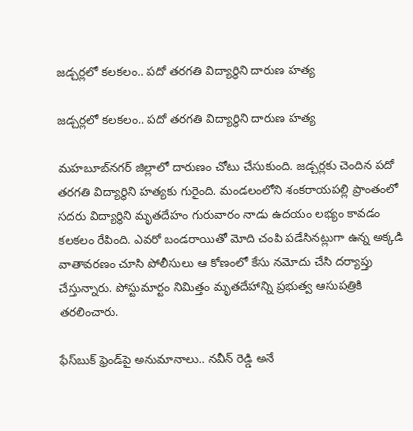జడ్చర్లలో కలకలం.. పదో తరగతి విద్యార్థిని దారుణ హత్య

జడ్చర్లలో కలకలం.. పదో తరగతి విద్యార్థిని దారుణ హత్య

మహబూబ్‌నగర్ జిల్లాలో దారుణం చోటు చేసుకుంది. జడ్చర్లకు చెందిన పదో తరగతి విద్యార్థిని హత్యకు గురైంది. మండలంలోని శంకరాయపల్లి ప్రాంతంలో సదరు విద్యార్థిని మృతదేహం గురువారం నాడు ఉదయం లభ్యం కావడం కలకలం రేపింది. ఎవరో బండరాయితో మోది చంపి పడేసినట్లుగా ఉన్న అక్కడి వాతావరణం చూసి పోలీసులు ఆ కోణంలో కేసు నమోదు చేసి దర్యాప్తు చేస్తున్నారు. పోస్టుమార్టం నిమిత్తం మృతదేహాన్ని ప్రభుత్వ ఆసుపత్రికి తరలించారు.

ఫేస్‌బుక్ ఫ్రెండ్‌పై అనుమానాలు.. నవీన్ రెడ్డి అనే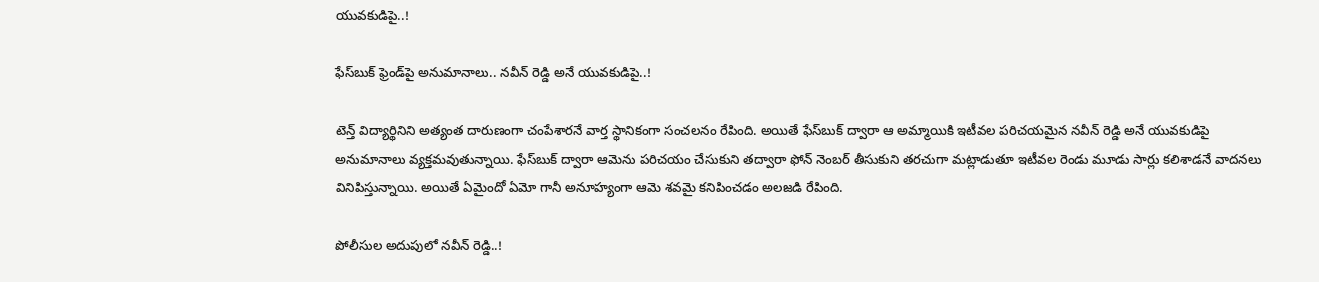యువకుడిపై..!

ఫేస్‌బుక్ ఫ్రెండ్‌పై అనుమానాలు.. నవీన్ రెడ్డి అనే యువకుడిపై..!

టెన్త్ విద్యార్థినిని అత్యంత దారుణంగా చంపేశారనే వార్త స్థానికంగా సంచలనం రేపింది. అయితే ఫేస్‌బుక్ ద్వారా ఆ అమ్మాయికి ఇటీవల పరిచయమైన నవీన్ రెడ్డి అనే యువకుడిపై అనుమానాలు వ్యక్తమవుతున్నాయి. ఫేస్‌బుక్ ద్వారా ఆమెను పరిచయం చేసుకుని తద్వారా ఫోన్ నెంబర్ తీసుకుని తరచుగా మట్లాడుతూ ఇటీవల రెండు మూడు సార్లు కలిశాడనే వాదనలు వినిపిస్తున్నాయి. అయితే ఏమైందో ఏమో గానీ అనూహ్యంగా ఆమె శవమై కనిపించడం అలజడి రేపింది.

పోలీసుల అదుపులో నవీన్ రెడ్డి..!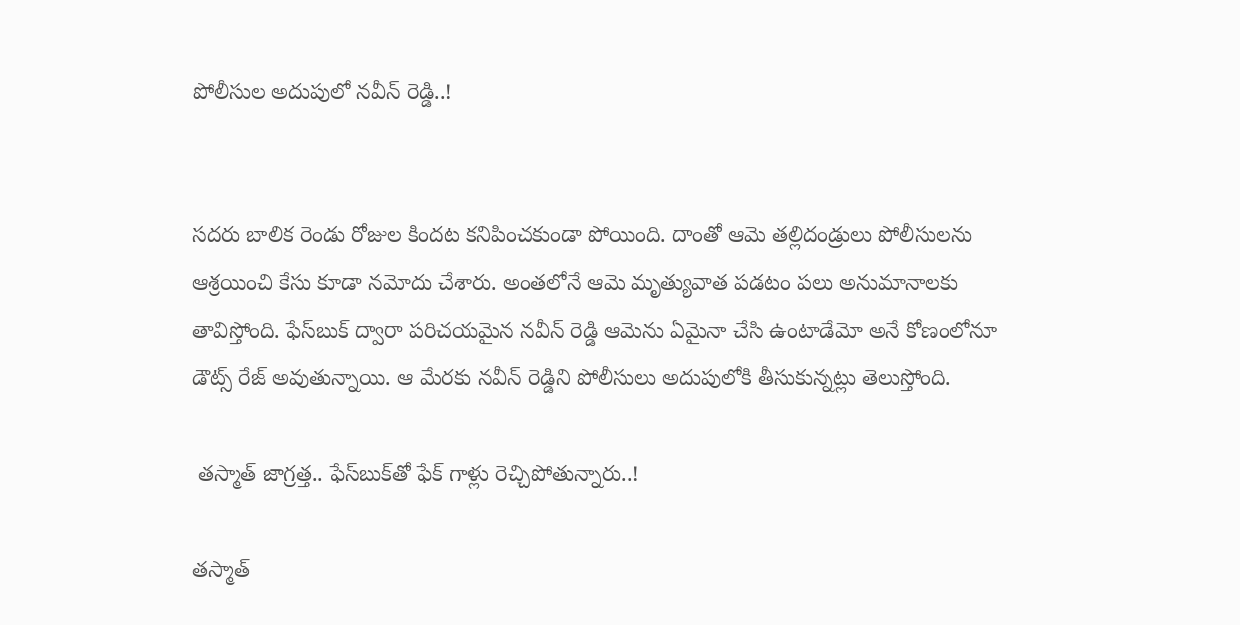పోలీసుల అదుపులో నవీన్ రెడ్డి..!


సదరు బాలిక రెండు రోజుల కిందట కనిపించకుండా పోయింది. దాంతో ఆమె తల్లిదండ్రులు పోలీసులను ఆశ్రయించి కేసు కూడా నమోదు చేశారు. అంతలోనే ఆమె మృత్యువాత పడటం పలు అనుమానాలకు తావిస్తోంది. ఫేస్‌బుక్ ద్వారా పరిచయమైన నవీన్ రెడ్డి ఆమెను ఏమైనా చేసి ఉంటాడేమో అనే కోణంలోనూ డౌట్స్ రేజ్ అవుతున్నాయి. ఆ మేరకు నవీన్ రెడ్డిని పోలీసులు అదుపులోకి తీసుకున్నట్లు తెలుస్తోంది.

 తస్మాత్ జాగ్రత్త.. ఫేస్‌బుక్‌తో ఫేక్ గాళ్లు రెచ్చిపోతున్నారు..!

తస్మాత్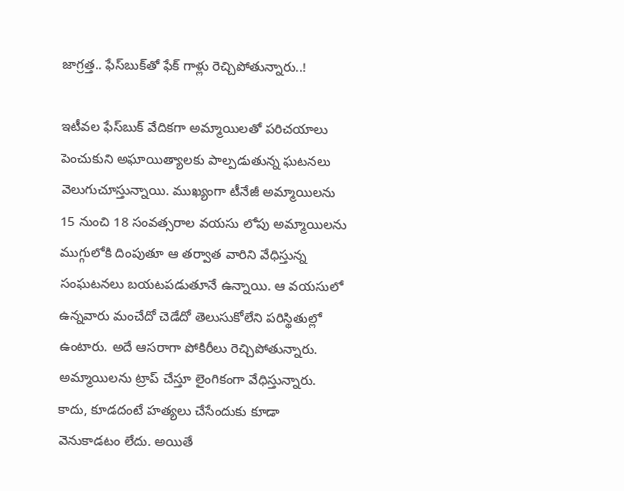జాగ్రత్త.. ఫేస్‌బుక్‌తో ఫేక్ గాళ్లు రెచ్చిపోతున్నారు..!

ఇటీవల ఫేస్‌బుక్ వేదికగా అమ్మాయిలతో పరిచయాలు పెంచుకుని అఘాయిత్యాలకు పాల్పడుతున్న ఘటనలు వెలుగుచూస్తున్నాయి. ముఖ్యంగా టీనేజీ అమ్మాయిలను 15 నుంచి 18 సంవత్సరాల వయసు లోపు అమ్మాయిలను ముగ్గులోకి దింపుతూ ఆ తర్వాత వారిని వేధిస్తున్న సంఘటనలు బయటపడుతూనే ఉన్నాయి. ఆ వయసులో ఉన్నవారు మంచేదో చెడేదో తెలుసుకోలేని పరిస్థితుల్లో ఉంటారు. అదే ఆసరాగా పోకిరీలు రెచ్చిపోతున్నారు. అమ్మాయిలను ట్రాప్ చేస్తూ లైంగికంగా వేధిస్తున్నారు. కాదు, కూడదంటే హత్యలు చేసేందుకు కూడా వెనుకాడటం లేదు. అయితే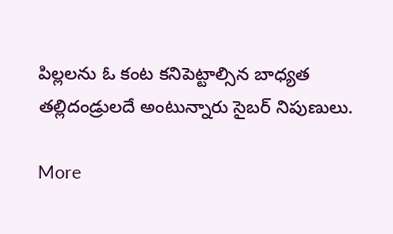పిల్లలను ఓ కంట కనిపెట్టాల్సిన బాధ్యత తల్లిదండ్రులదే అంటున్నారు సైబర్ నిపుణులు.

More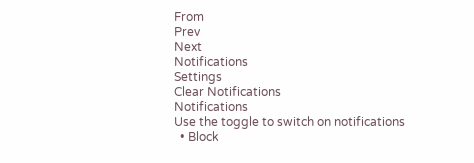From
Prev
Next
Notifications
Settings
Clear Notifications
Notifications
Use the toggle to switch on notifications
  • Block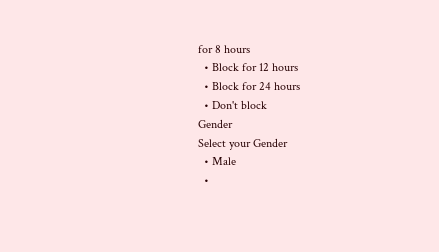for 8 hours
  • Block for 12 hours
  • Block for 24 hours
  • Don't block
Gender
Select your Gender
  • Male
  •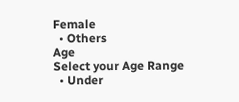Female
  • Others
Age
Select your Age Range
  • Under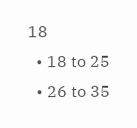18
  • 18 to 25
  • 26 to 35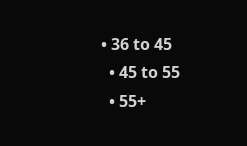• 36 to 45
  • 45 to 55
  • 55+